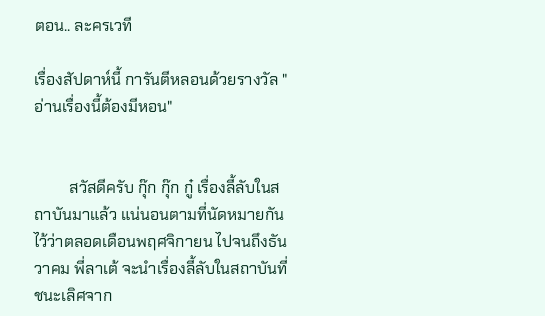ตอน.. ละครเวที

เรื่องสัปดาห์นี้ การันตีหลอนด้วยรางวัล "อ่านเรื่องนี้ต้องมีหอน"


         สวัสดีครับ กุ๊ก กุ๊ก กู๋ เรื่องลี้ลับในสถาบันมาแล้ว แน่นอนตามที่นัดหมายกันไว้ว่าตลอดเดือนพฤศจิกายน ไปจนถึงธันวาคม พี่ลาเต้ จะนำเรื่องลี้ลับในสถาบันที่ชนะเลิศจาก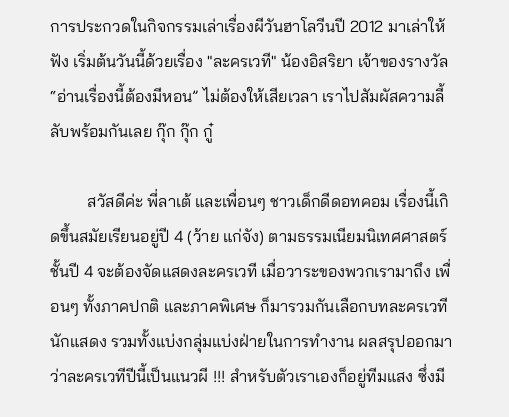การประกวดในกิจกรรมเล่าเรื่องผีวันฮาโลวีนปี 2012 มาเล่าให้ฟัง เริ่มต้นวันนี้ด้วยเรื่อง "ละครเวที" น้องอิสริยา เจ้าของรางวัล “อ่านเรื่องนี้ต้องมีหอน” ไม่ต้องให้เสียเวลา เราไปสัมผัสความลี้ลับพร้อมกันเลย กุ๊ก กุ๊ก กู๋

         สวัสดีค่ะ พี่ลาเต้ และเพื่อนๆ ชาวเด็กดีดอทคอม เรื่องนี้เกิดขึ้นสมัยเรียนอยู่ปี 4 (ว้าย แก่จัง) ตามธรรมเนียมนิเทศศาสตร์ชั้นปี 4 จะต้องจัดแสดงละครเวที เมื่อวาระของพวกเรามาถึง เพื่อนๆ ทั้งภาคปกติ และภาคพิเศษ ก็มารวมกันเลือกบทละครเวที นักแสดง รวมทั้งแบ่งกลุ่มแบ่งฝ่ายในการทำงาน ผลสรุปออกมาว่าละครเวทีปีนี้เป็นแนวผี !!! สำหรับตัวเราเองก็อยู่ทีมแสง ซึ่งมี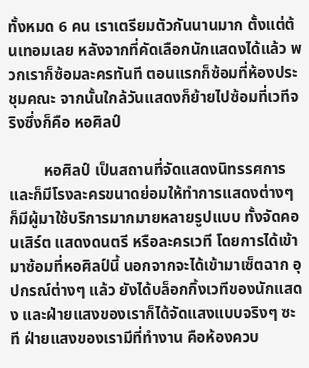ทั้งหมด 6 คน เราเตรียมตัวกันนานมาก ตั้งแต่ต้นเทอมเลย หลังจากที่คัดเลือกนักแสดงได้แล้ว พวกเราก็ซ้อมละครทันที ตอนแรกก็ซ้อมที่ห้องประชุมคณะ จากนั้นใกล้วันแสดงก็ย้ายไปซ้อมที่เวทีจริงซึ่งก็คือ หอศิลป์

         หอศิลป์ เป็นสถานที่จัดแสดงนิทรรศการ และก็มีโรงละครขนาดย่อมให้ทำการแสดงต่างๆ ก็มีผู้มาใช้บริการมากมายหลายรูปแบบ ทั้งจัดคอนเสิร์ต แสดงดนตรี หรือละครเวที โดยการได้เข้ามาซ้อมที่หอศิลป์นี้ นอกจากจะได้เข้ามาเซ็ตฉาก อุปกรณ์ต่างๆ แล้ว ยังได้บล็อกกิ้งเวทีของนักแสดง และฝ่ายแสงของเราก็ได้จัดแสงแบบจริงๆ ซะที ฝ่ายแสงของเรามีที่ทำงาน คือห้องควบ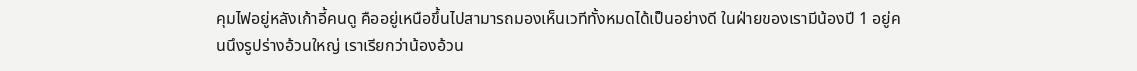คุมไฟอยู่หลังเก้าอี้คนดู คืออยู่เหนือขึ้นไปสามารถมองเห็นเวทีทั้งหมดได้เป็นอย่างดี ในฝ่ายของเรามีน้องปี 1 อยู่คนนึงรูปร่างอ้วนใหญ่ เราเรียกว่าน้องอ้วน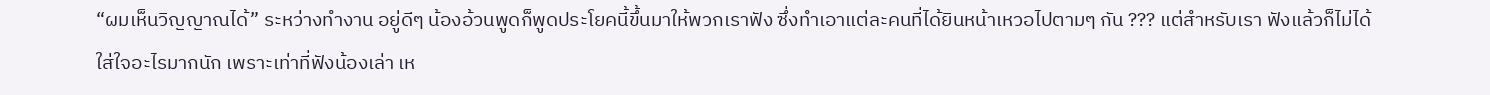“ผมเห็นวิญญาณได้” ระหว่างทำงาน อยู่ดีๆ น้องอ้วนพูดก็พูดประโยคนี้ขึ้นมาให้พวกเราฟัง ซึ่งทำเอาแต่ละคนที่ได้ยินหน้าเหวอไปตามๆ กัน ??? แต่สำหรับเรา ฟังแล้วก็ไม่ได้ใส่ใจอะไรมากนัก เพราะเท่าที่ฟังน้องเล่า เห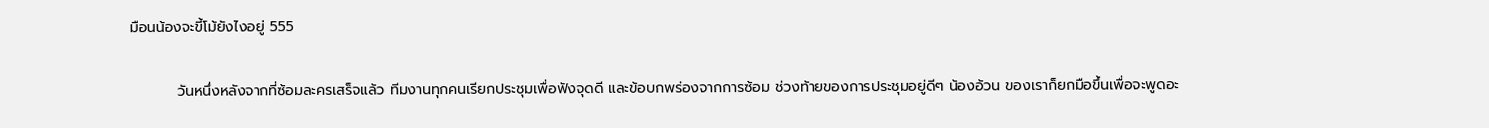มือนน้องจะขี้โม้ยังไงอยู่ 555

         วันหนึ่งหลังจากที่ซ้อมละครเสร็จแล้ว ทีมงานทุกคนเรียกประชุมเพื่อฟังจุดดี และข้อบกพร่องจากการซ้อม ช่วงท้ายของการประชุมอยู่ดีๆ น้องอ้วน ของเราก็ยกมือขึ้นเพื่อจะพูดอะ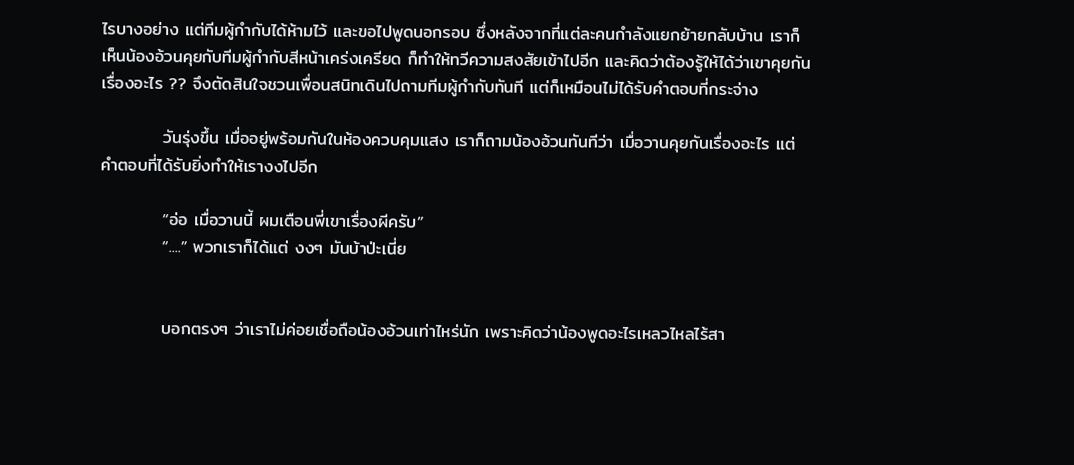ไรบางอย่าง แต่ทีมผู้กำกับได้ห้ามไว้ และขอไปพูดนอกรอบ ซึ่งหลังจากที่แต่ละคนกำลังแยกย้ายกลับบ้าน เราก็เห็นน้องอ้วนคุยกับทีมผู้กำกับสีหน้าเคร่งเครียด ก็ทำให้ทวีความสงสัยเข้าไปอีก และคิดว่าต้องรู้ให้ได้ว่าเขาคุยกันเรื่องอะไร ?? จึงตัดสินใจชวนเพื่อนสนิทเดินไปถามทีมผู้กำกับทันที แต่ก็เหมือนไม่ได้รับคำตอบที่กระจ่าง

          วันรุ่งขึ้น เมื่ออยู่พร้อมกันในห้องควบคุมแสง เราก็ถามน้องอ้วนทันทีว่า เมื่อวานคุยกันเรื่องอะไร แต่คำตอบที่ได้รับยิ่งทำให้เรางงไปอีก

          “อ่อ เมื่อวานนี้ ผมเตือนพี่เขาเรื่องผีครับ”
          “....” พวกเราก็ได้แต่ งงๆ มันบ้าป่ะเนี่ย


          บอกตรงๆ ว่าเราไม่ค่อยเชื่อถือน้องอ้วนเท่าไหร่นัก เพราะคิดว่าน้องพูดอะไรเหลวไหลไร้สา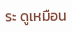ระ ดูเหมือน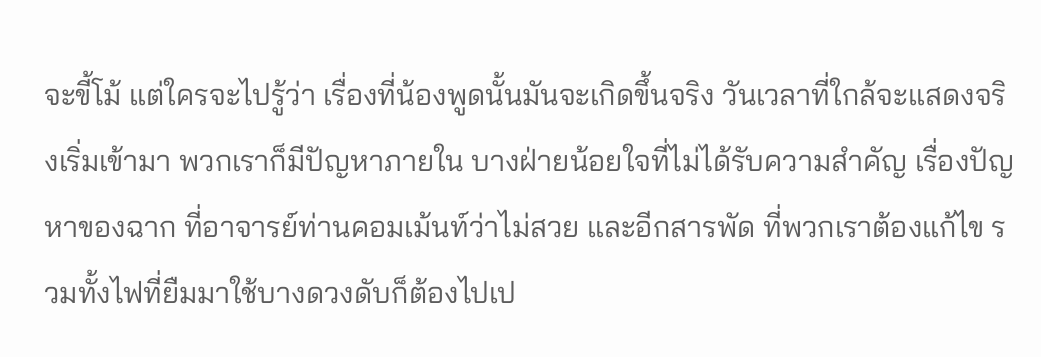จะขี้โม้ แต่ใครจะไปรู้ว่า เรื่องที่น้องพูดนั้นมันจะเกิดขึ้นจริง วันเวลาที่ใกล้จะแสดงจริงเริ่มเข้ามา พวกเราก็มีปัญหาภายใน บางฝ่ายน้อยใจที่ไม่ได้รับความสำคัญ เรื่องปัญหาของฉาก ที่อาจารย์ท่านคอมเม้นท์ว่าไม่สวย และอีกสารพัด ที่พวกเราต้องแก้ไข รวมทั้งไฟที่ยืมมาใช้บางดวงดับก็ต้องไปเป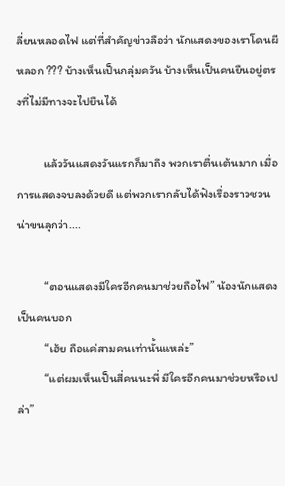ลี่ยนหลอดไฟ แต่ที่สำคัญข่าวลือว่า นักแสดงของเราโดนผีหลอก ??? บ้างเห็นเป็นกลุ่มควัน บ้างเห็นเป็นคนยืนอยู่ตรงที่ไม่มีทางจะไปยืนได้

          แล้ววันแสดงวันแรกก็มาถึง พวกเราตื่นเต้นมาก เมื่อการแสดงจบลงด้วยดี แต่พวกเรากลับได้ฟังเรื่องราวชวนน่าขนลุกว่า....

          “ตอนแสดงมีใครอีกคนมาช่วยถือไฟ” น้องนักแสดงเป็นคนบอก
          “เฮ้ย ถือแค่สามคนเท่านั้นแหล่ะ”
          “แต่ผมเห็นเป็นสี่คนนะพี่ มีใครอีกคนมาช่วยหรือเปล่า”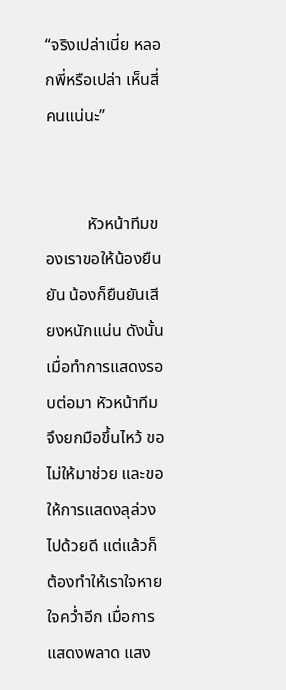“จริงเปล่าเนี่ย หลอกพี่หรือเปล่า เห็นสี่คนแน่นะ”


          หัวหน้าทีมของเราขอให้น้องยืนยัน น้องก็ยืนยันเสียงหนักแน่น ดังนั้นเมื่อทำการแสดงรอบต่อมา หัวหน้าทีมจึงยกมือขึ้นไหว้ ขอไม่ให้มาช่วย และขอให้การแสดงลุล่วงไปด้วยดี แต่แล้วก็ต้องทำให้เราใจหายใจคว่ำอีก เมื่อการแสดงพลาด แสง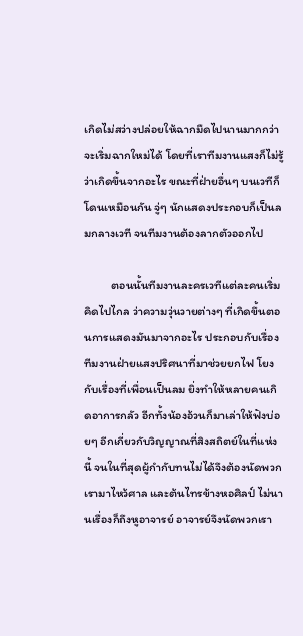เกิดไม่สว่างปล่อยให้ฉากมืดไปนานมากกว่าจะเริ่มฉากใหม่ได้ โดยที่เราทีมงานแสงก็ไม่รู้ว่าเกิดขึ้นจากอะไร ขณะที่ฝ่ายอื่นๆ บนเวทีก็โดนเหมือนกัน จู่ๆ นักแสดงประกอบก็เป็นลมกลางเวที จนทีมงานต้องลากตัวออกไป

          ตอนนั้นทีมงานละครเวทีแต่ละคนเริ่มคิดไปไกล ว่าความวุ่นวายต่างๆ ที่เกิดขึ้นตอนการแสดงมันมาจากอะไร ประกอบกับเรื่องทีมงานฝ่ายแสงปริศนาที่มาช่วยยกไฟ โยงกับเรื่องที่เพื่อนเป็นลม ยิ่งทำให้หลายคนเกิดอาการกลัว อีกทั้งน้องอ้วนก็มาเล่าให้ฟังบ่อยๆ อีกเกี่ยวกับวิญญาณที่สิงสถิตย์ในที่แห่งนี้ จนในที่สุดผู้กำกับทนไม่ได้จึงต้องนัดพวกเรามาไหว้ศาล และต้นไทรข้างหอศิลป์ ไม่นานเรื่องก็ถึงหูอาจารย์ อาจารย์จึงนัดพวกเรา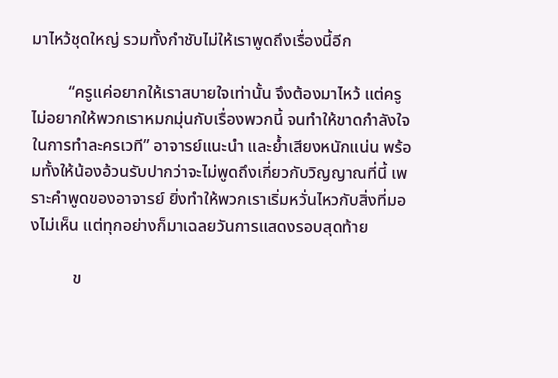มาไหว้ชุดใหญ่ รวมทั้งกำชับไม่ให้เราพูดถึงเรื่องนี้อีก

         “ครูแค่อยากให้เราสบายใจเท่านั้น จึงต้องมาไหว้ แต่ครูไม่อยากให้พวกเราหมกมุ่นกับเรื่องพวกนี้ จนทำให้ขาดกำลังใจในการทำละครเวที” อาจารย์แนะนำ และย้ำเสียงหนักแน่น พร้อมทั้งให้น้องอ้วนรับปากว่าจะไม่พูดถึงเกี่ยวกับวิญญาณที่นี้ เพราะคำพูดของอาจารย์ ยิ่งทำให้พวกเราเริ่มหวั่นไหวกับสิ่งที่มองไม่เห็น แต่ทุกอย่างก็มาเฉลยวันการแสดงรอบสุดท้าย

          ข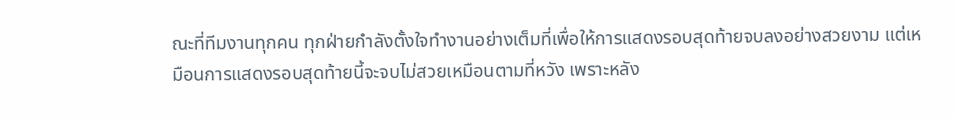ณะที่ทีมงานทุกคน ทุกฝ่ายกำลังตั้งใจทำงานอย่างเต็มที่เพื่อให้การแสดงรอบสุดท้ายจบลงอย่างสวยงาม แต่เหมือนการแสดงรอบสุดท้ายนี้จะจบไม่สวยเหมือนตามที่หวัง เพราะหลัง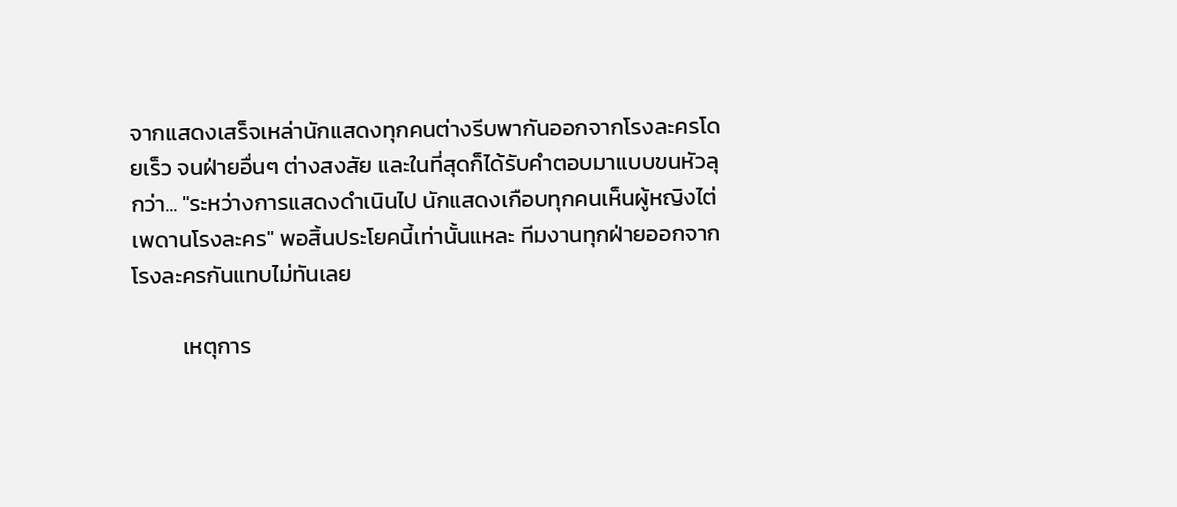จากแสดงเสร็จเหล่านักแสดงทุกคนต่างรีบพากันออกจากโรงละครโดยเร็ว จนฝ่ายอื่นๆ ต่างสงสัย และในที่สุดก็ได้รับคำตอบมาแบบขนหัวลุกว่า... "ระหว่างการแสดงดำเนินไป นักแสดงเกือบทุกคนเห็นผู้หญิงไต่เพดานโรงละคร" พอสิ้นประโยคนี้เท่านั้นแหละ ทีมงานทุกฝ่ายออกจากโรงละครกันแทบไม่ทันเลย

          เหตุการ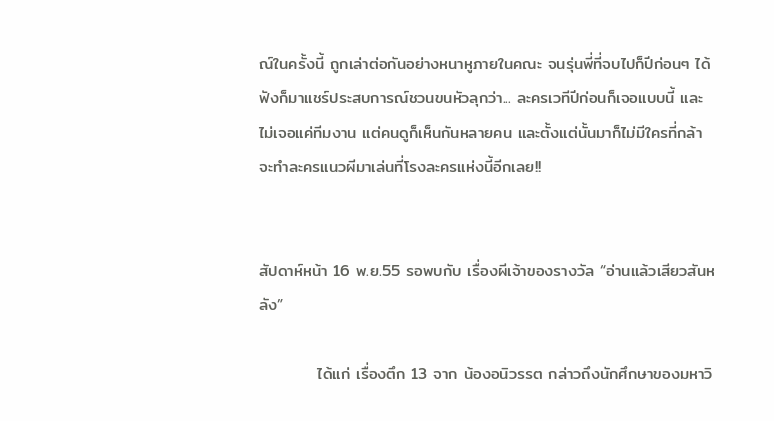ณ์ในครั้งนี้ ถูกเล่าต่อกันอย่างหนาหูภายในคณะ จนรุ่นพี่ที่จบไปก็ปีก่อนๆ ได้ฟังก็มาแชร์ประสบการณ์ชวนขนหัวลุกว่า... ละครเวทีปีก่อนก็เจอแบบนี้ และไม่เจอแค่ทีมงาน แต่คนดูก็เห็นกันหลายคน และตั้งแต่นั้นมาก็ไม่มีใครที่กล้าจะทำละครแนวผีมาเล่นที่โรงละครแห่งนี้อีกเลย!!


สัปดาห์หน้า 16 พ.ย.55 รอพบกับ เรื่องผีเจ้าของรางวัล “อ่านแล้วเสียวสันหลัง”

          ได้แก่ เรื่องตึก 13 จาก น้องอนิวรรต กล่าวถึงนักศึกษาของมหาวิ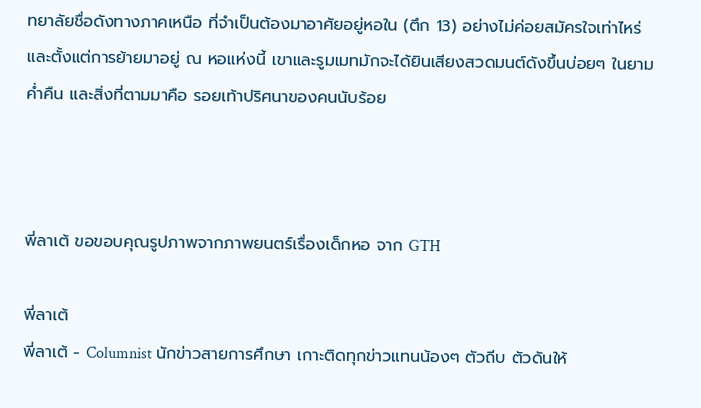ทยาลัยชื่อดังทางภาคเหนือ ที่จำเป็นต้องมาอาศัยอยู่หอใน (ตึก 13) อย่างไม่ค่อยสมัครใจเท่าไหร่ และตั้งแต่การย้ายมาอยู่ ณ หอแห่งนี้ เขาและรูมเมทมักจะได้ยินเสียงสวดมนต์ดังขึ้นบ่อยๆ ในยามค่ำคืน และสิ่งที่ตามมาคือ รอยเท้าปริศนาของคนนับร้อย



พี่ลาเต้ ขอขอบคุณรูปภาพจากภาพยนตร์เรื่องเด็กหอ จาก GTH

พี่ลาเต้
พี่ลาเต้ - Columnist นักข่าวสายการศึกษา เกาะติดทุกข่าวแทนน้องๆ ตัวถีบ ตัวดันให้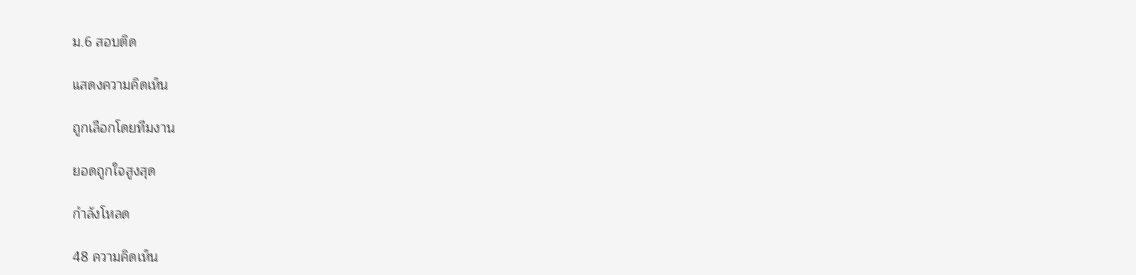ม.6 สอบติด

แสดงความคิดเห็น

ถูกเลือกโดยทีมงาน

ยอดถูกใจสูงสุด

กำลังโหลด

48 ความคิดเห็น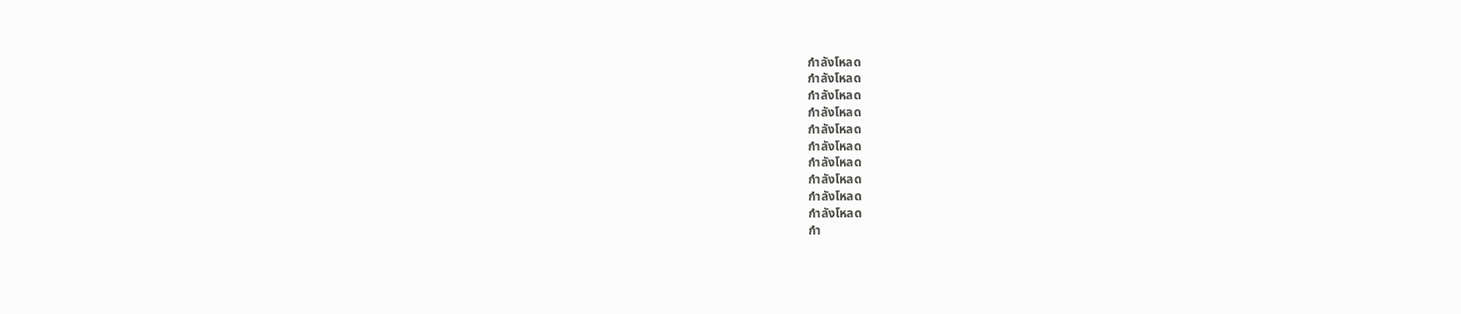กำลังโหลด
กำลังโหลด
กำลังโหลด
กำลังโหลด
กำลังโหลด
กำลังโหลด
กำลังโหลด
กำลังโหลด
กำลังโหลด
กำลังโหลด
กำ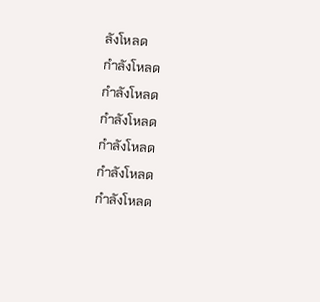ลังโหลด
กำลังโหลด
กำลังโหลด
กำลังโหลด
กำลังโหลด
กำลังโหลด
กำลังโหลด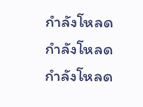กำลังโหลด
กำลังโหลด
กำลังโหลด